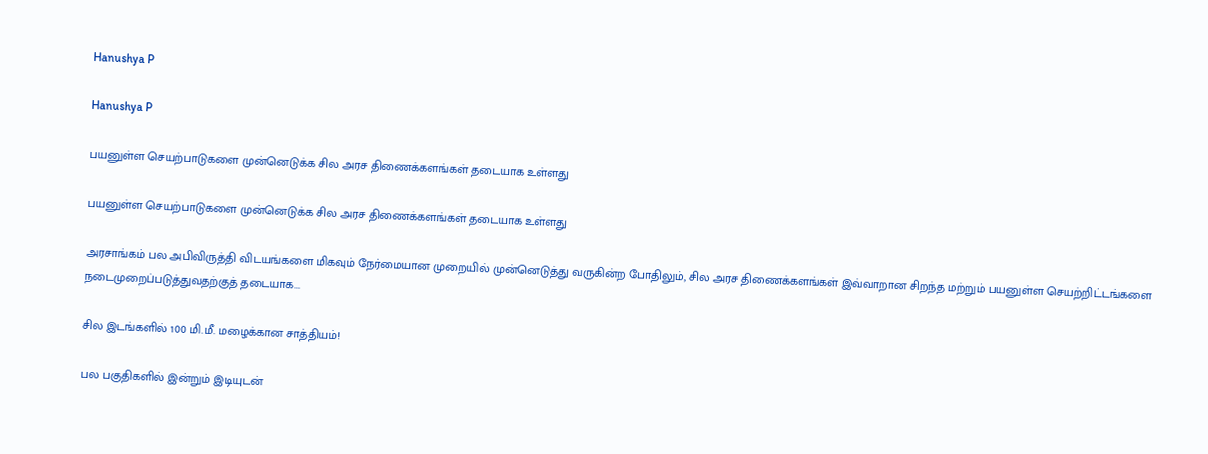Hanushya P

Hanushya P

பயனுள்ள செயற்பாடுகளை முன்னெடுக்க சில அரச திணைக்களங்கள் தடையாக உள்ளது

பயனுள்ள செயற்பாடுகளை முன்னெடுக்க சில அரச திணைக்களங்கள் தடையாக உள்ளது

அரசாங்கம் பல அபிவிருத்தி விடயங்களை மிகவும் நேர்மையான முறையில் முன்னெடுத்து வருகின்ற போதிலும், சில அரச திணைக்களங்கள் இவ்வாறான சிறந்த மற்றும் பயனுள்ள செயற்றிட்டங்களை நடைமுறைப்படுத்துவதற்குத் தடையாக...

சில இடங்களில் 100 மி.மீ. மழைக்கான சாத்தியம்!

பல பகுதிகளில் இன்றும் இடியுடன்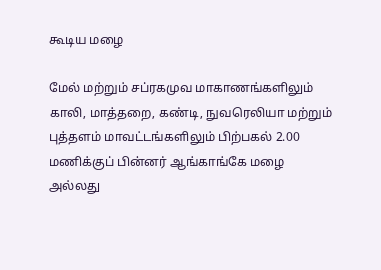கூடிய மழை

மேல் மற்றும் சப்ரகமுவ மாகாணங்களிலும் காலி, மாத்தறை, கண்டி, நுவரெலியா மற்றும் புத்தளம் மாவட்டங்களிலும் பிற்பகல் 2.00 மணிக்குப் பின்னர் ஆங்காங்கே மழை அல்லது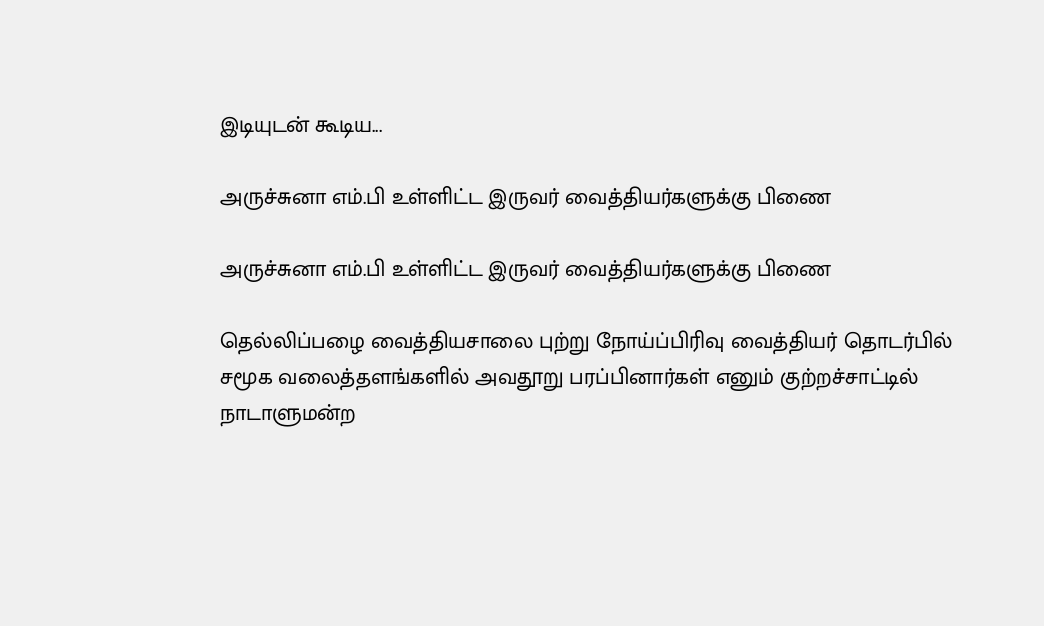இடியுடன் கூடிய...

அருச்சுனா எம்.பி உள்ளிட்ட இருவர் வைத்தியர்களுக்கு பிணை

அருச்சுனா எம்.பி உள்ளிட்ட இருவர் வைத்தியர்களுக்கு பிணை

தெல்லிப்பழை வைத்தியசாலை புற்று நோய்ப்பிரிவு வைத்தியர் தொடர்பில் சமூக வலைத்தளங்களில் அவதூறு பரப்பினார்கள் எனும் குற்றச்சாட்டில் நாடாளுமன்ற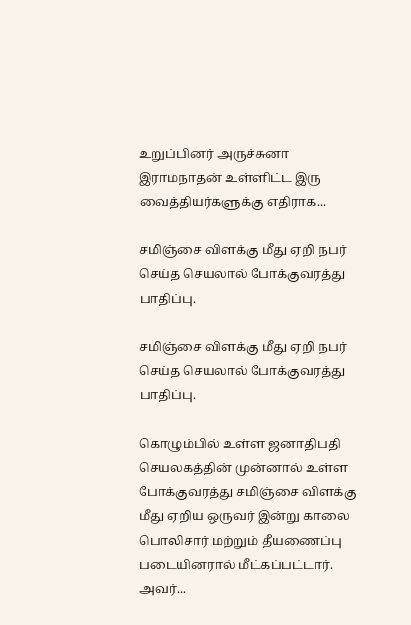உறுப்பினர் அருச்சுனா இராமநாதன் உள்ளிட்ட இரு வைத்தியர்களுக்கு எதிராக...

சமிஞ்சை விளக்கு மீது ஏறி நபர் செய்த செயலால் போக்குவரத்து பாதிப்பு.

சமிஞ்சை விளக்கு மீது ஏறி நபர் செய்த செயலால் போக்குவரத்து பாதிப்பு.

கொழும்பில் உள்ள ஜனாதிபதி செயலகத்தின் முன்னால் உள்ள போக்குவரத்து சமிஞ்சை விளக்கு மீது ஏறிய ஒருவர் இன்று காலை பொலிசார் மற்றும் தீயணைப்பு படையினரால் மீட்கப்பட்டார். அவர்...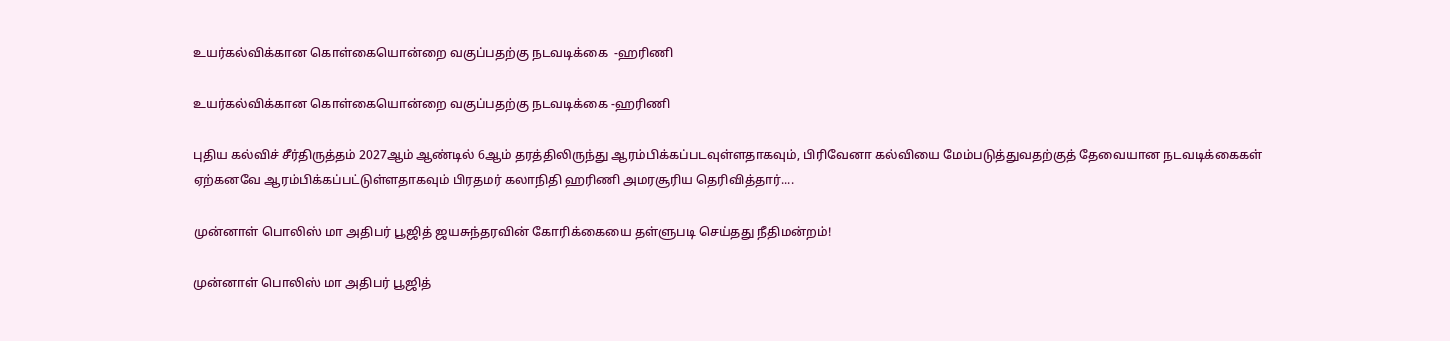உயர்கல்விக்கான கொள்கையொன்றை வகுப்பதற்கு நடவடிக்கை  -ஹரிணி

உயர்கல்விக்கான கொள்கையொன்றை வகுப்பதற்கு நடவடிக்கை -ஹரிணி

புதிய கல்விச் சீர்திருத்தம் 2027ஆம் ஆண்டில் 6ஆம் தரத்திலிருந்து ஆரம்பிக்கப்படவுள்ளதாகவும், பிரிவேனா கல்வியை மேம்படுத்துவதற்குத் தேவையான நடவடிக்கைகள் ஏற்கனவே ஆரம்பிக்கப்பட்டுள்ளதாகவும் பிரதமர் கலாநிதி ஹரிணி அமரசூரிய தெரிவித்தார்....

முன்னாள் பொலிஸ் மா அதிபர் பூஜித் ஜயசுந்தரவின் கோரிக்கையை தள்ளுபடி செய்தது நீதிமன்றம்!

முன்னாள் பொலிஸ் மா அதிபர் பூஜித்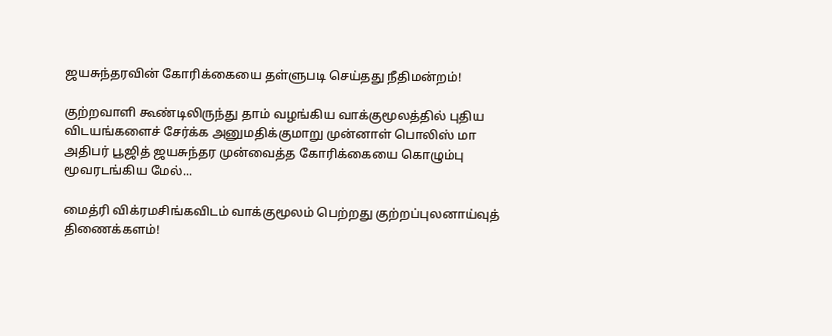ஜயசுந்தரவின் கோரிக்கையை தள்ளுபடி செய்தது நீதிமன்றம்!

குற்றவாளி கூண்டிலிருந்து தாம் வழங்கிய வாக்குமூலத்தில் புதிய விடயங்களைச் சேர்க்க அனுமதிக்குமாறு முன்னாள் பொலிஸ் மா அதிபர் பூஜித் ஜயசுந்தர முன்வைத்த கோரிக்கையை கொழும்பு மூவரடங்கிய மேல்...

மைத்ரி விக்ரமசிங்கவிடம் வாக்குமூலம் பெற்றது குற்றப்புலனாய்வுத் திணைக்களம்!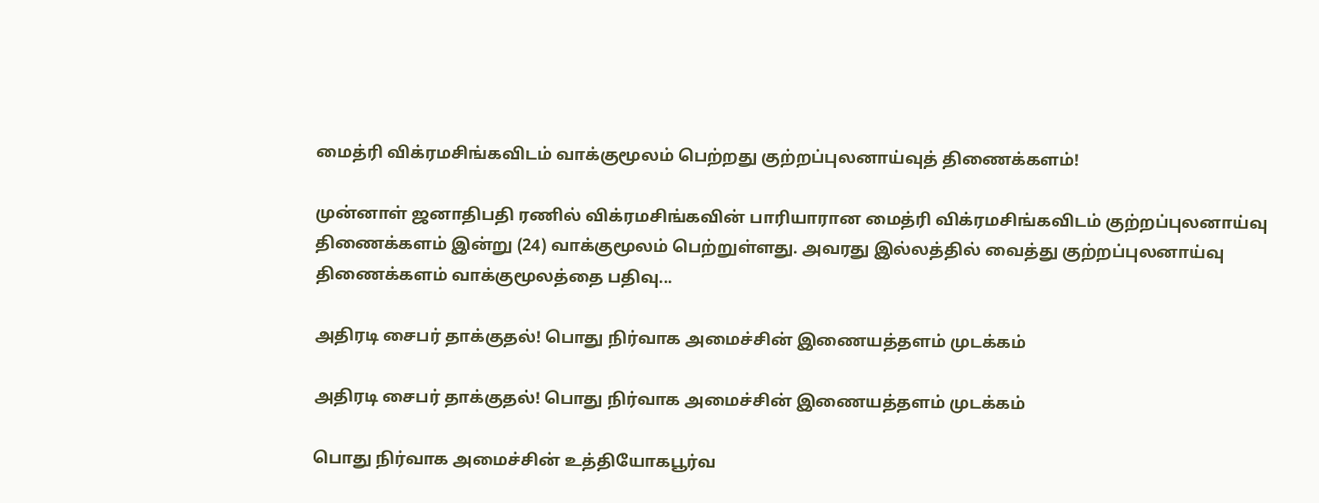மைத்ரி விக்ரமசிங்கவிடம் வாக்குமூலம் பெற்றது குற்றப்புலனாய்வுத் திணைக்களம்!

முன்னாள் ஜனாதிபதி ரணில் விக்ரமசிங்கவின் பாரியாரான மைத்ரி விக்ரமசிங்கவிடம் குற்றப்புலனாய்வு திணைக்களம் இன்று (24) வாக்குமூலம் பெற்றுள்ளது. அவரது இல்லத்தில் வைத்து குற்றப்புலனாய்வு திணைக்களம் வாக்குமூலத்தை பதிவு...

அதிரடி சைபர் தாக்குதல்! பொது நிர்வாக அமைச்சின் இணையத்தளம் முடக்கம்

அதிரடி சைபர் தாக்குதல்! பொது நிர்வாக அமைச்சின் இணையத்தளம் முடக்கம்

பொது நிர்வாக அமைச்சின் உத்தியோகபூர்வ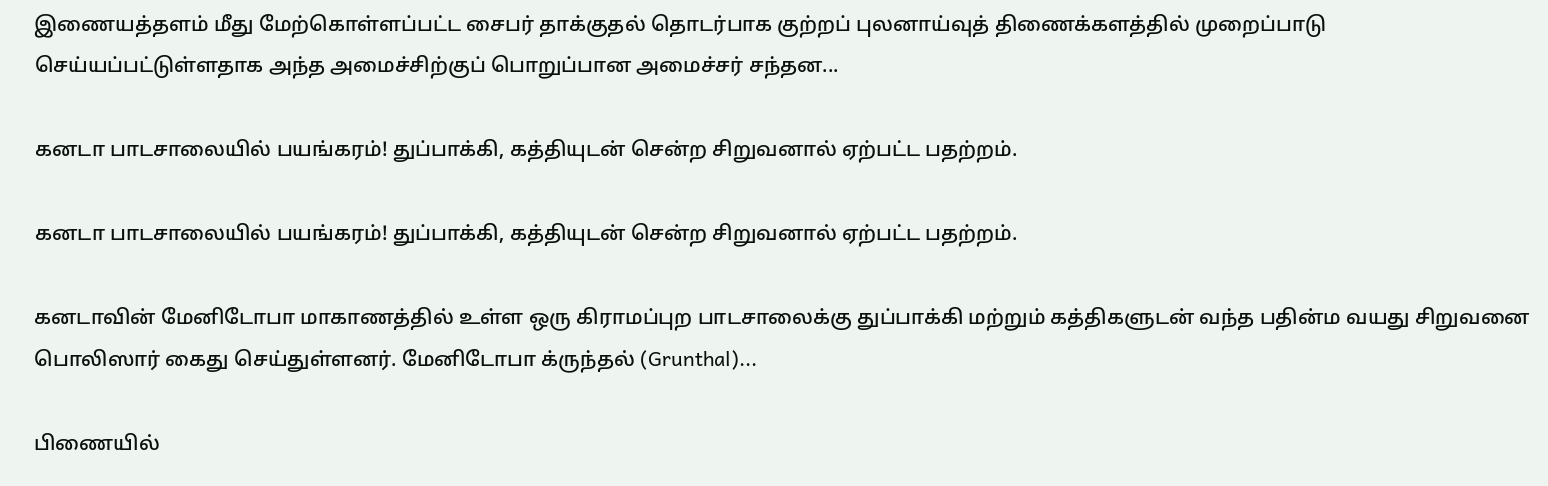இணையத்தளம் மீது மேற்கொள்ளப்பட்ட சைபர் தாக்குதல் தொடர்பாக குற்றப் புலனாய்வுத் திணைக்களத்தில் முறைப்பாடு செய்யப்பட்டுள்ளதாக அந்த அமைச்சிற்குப் பொறுப்பான அமைச்சர் சந்தன...

கனடா பாடசாலையில் பயங்கரம்! துப்பாக்கி, கத்தியுடன் சென்ற சிறுவனால் ஏற்பட்ட பதற்றம்.

கனடா பாடசாலையில் பயங்கரம்! துப்பாக்கி, கத்தியுடன் சென்ற சிறுவனால் ஏற்பட்ட பதற்றம்.

கனடாவின் மேனிடோபா மாகாணத்தில் உள்ள ஒரு கிராமப்புற பாடசாலைக்கு துப்பாக்கி மற்றும் கத்திகளுடன் வந்த பதின்ம வயது சிறுவனை பொலிஸார் கைது செய்துள்ளனர். மேனிடோபா க்ருந்தல் (Grunthal)...

பிணையில்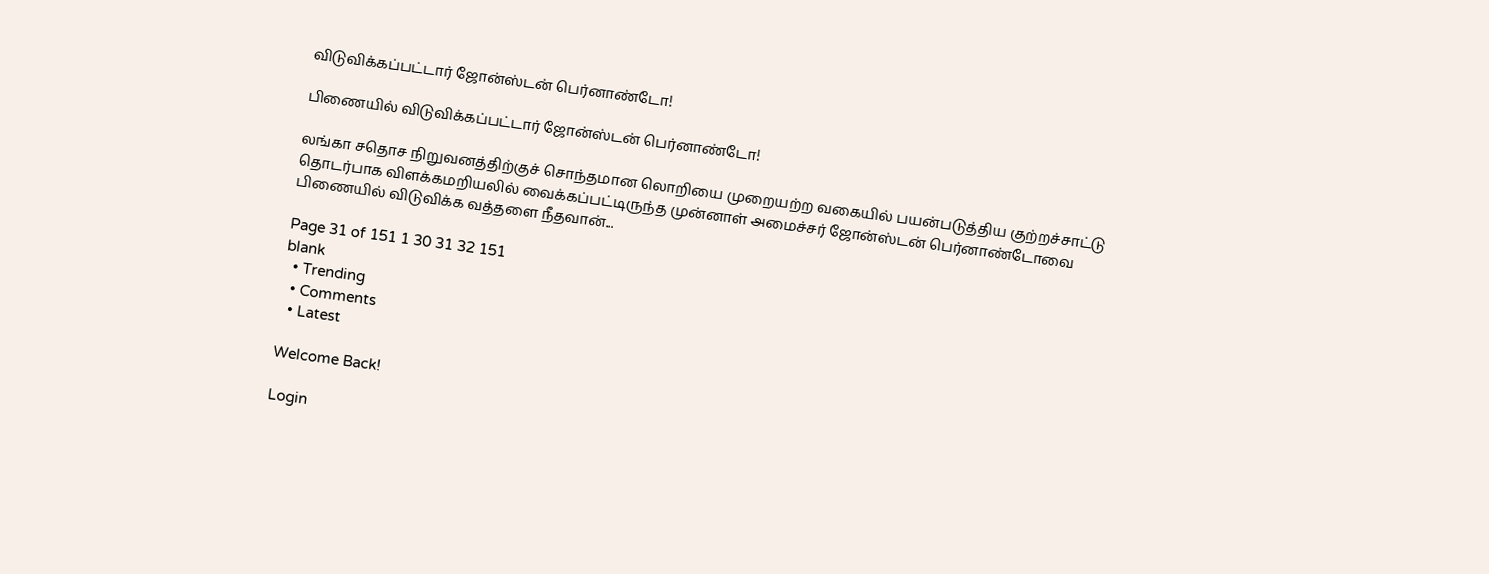விடுவிக்கப்பட்டார் ஜோன்ஸ்டன் பெர்னாண்டோ!

பிணையில் விடுவிக்கப்பட்டார் ஜோன்ஸ்டன் பெர்னாண்டோ!

லங்கா சதொச நிறுவனத்திற்குச் சொந்தமான லொறியை முறையற்ற வகையில் பயன்படுத்திய குற்றச்சாட்டு தொடர்பாக விளக்கமறியலில் வைக்கப்பட்டிருந்த முன்னாள் அமைச்சர் ஜோன்ஸ்டன் பெர்னாண்டோவை பிணையில் விடுவிக்க வத்தளை நீதவான்...

Page 31 of 151 1 30 31 32 151
blank
  • Trending
  • Comments
  • Latest

Welcome Back!

Login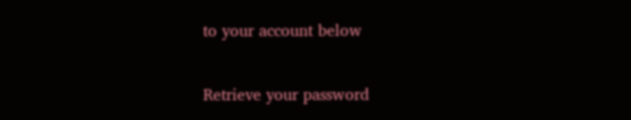to your account below

Retrieve your password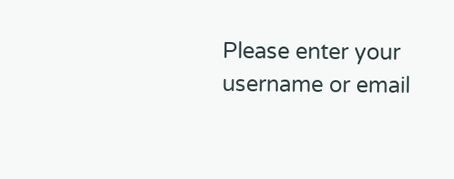Please enter your username or email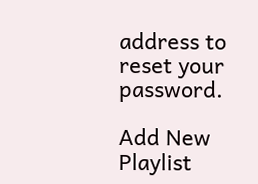address to reset your password.

Add New Playlist